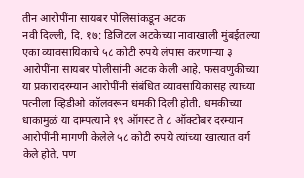तीन आरोपींना सायबर पोलिसांकडून अटक
नवी दिल्ली, दि. १७: डिजिटल अटकेच्या नावाखाली मुंबईतल्या एका व्यावसायिकाचे ५८ कोटी रुपये लंपास करणाऱ्या ३ आरोपींना सायबर पोलीसांनी अटक केली आहे. फसवणुकीच्या या प्रकारादरम्यान आरोपींनी संबंधित व्यावसायिकासह त्याच्या पत्नीला व्हिडीओ कॉलवरून धमकी दिली होती. धमकीच्या धाकामुळं या दाम्पत्याने १९ ऑगस्ट ते ८ ऑक्टोबर दरम्यान आरोपींनी मागणी केलेले ५८ कोटी रुपये त्यांच्या खात्यात वर्ग केले होते. पण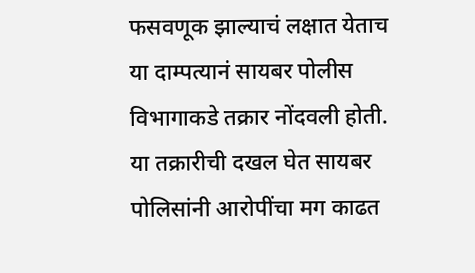फसवणूक झाल्याचं लक्षात येताच या दाम्पत्यानं सायबर पोलीस विभागाकडे तक्रार नोंदवली होती. या तक्रारीची दखल घेत सायबर पोलिसांनी आरोपींचा मग काढत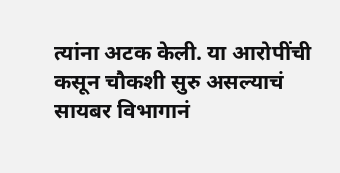त्यांना अटक केली. या आरोपींची कसून चौकशी सुरु असल्याचं सायबर विभागानं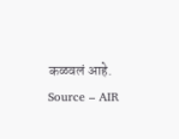कळवलं आहे.
Source – AIR